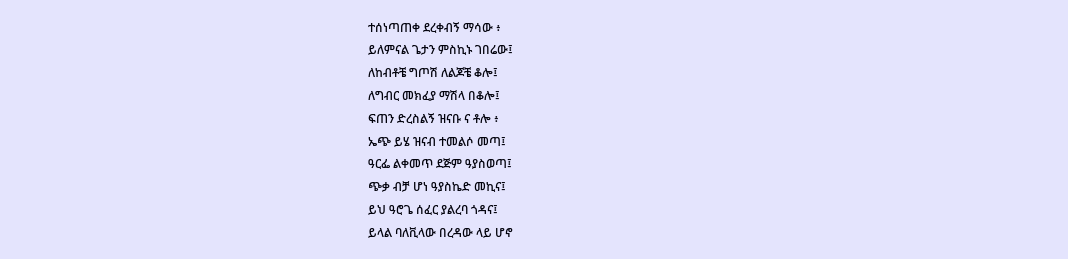ተሰነጣጠቀ ደረቀብኝ ማሳው ፥
ይለምናል ጌታን ምስኪኑ ገበሬው፤
ለከብቶቼ ግጦሽ ለልጆቼ ቆሎ፤
ለግብር መክፈያ ማሽላ በቆሎ፤
ፍጠን ድረስልኝ ዝናቡ ና ቶሎ ፥
ኤጭ ይሄ ዝናብ ተመልሶ መጣ፤
ዓርፌ ልቀመጥ ደጅም ዓያስወጣ፤
ጭቃ ብቻ ሆነ ዓያስኬድ መኪና፤
ይህ ዓሮጌ ሰፈር ያልረባ ጎዳና፤
ይላል ባለቪላው በረዳው ላይ ሆኖ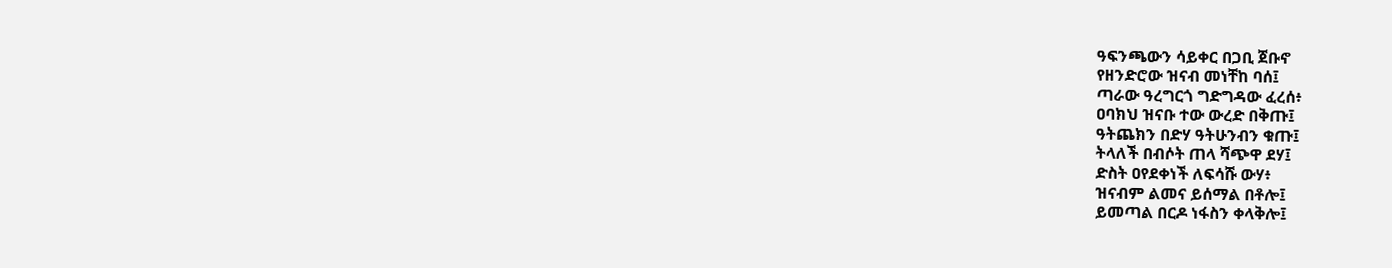ዓፍንጫውን ሳይቀር በጋቢ ጀቡኖ
የዘንድሮው ዝናብ መነቸከ ባሰ፤
ጣራው ዓረግርጎ ግድግዳው ፈረሰ፥
ዐባክህ ዝናቡ ተው ውረድ በቅጡ፤
ዓትጨክን በድሃ ዓትሁንብን ቁጡ፤
ትላለች በብሶት ጠላ ሻጭዋ ደሃ፤
ድስት ዐየደቀነች ለፍሳሹ ውሃ፥
ዝናብም ልመና ይሰማል በቶሎ፤
ይመጣል በርዶ ነፋስን ቀላቅሎ፤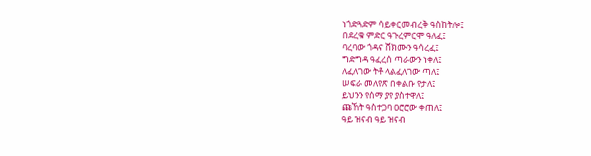ነጎድጓድም ሳይቀርመብረቅ ዓስከትሎ፤
በደረቁ ምድር ዓጉረምርሞ ዓለፈ፤
ባረባው ጎዳና ሸክሙን ዓሳረፈ፤
ግድግዳ ዓፈረሰ ጣራውን ነቀለ፤
ለፈለገው ትቶ ላልፈለገው ጣለ፤
ሠፍራ መለየጽ በቀልቡ የታለ፤
ይህንን የሰማ ያየ ያስተዋለ፤
ጩኸት ዓስተጋባ ዐሮሮው ቀጠለ፤
ዓይ ዝናብ ዓይ ዝናብ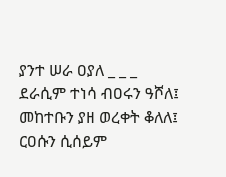ያንተ ሠራ ዐያለ _ _ _
ደራሲም ተነሳ ብዐሩን ዓሾለ፤
መከተቡን ያዘ ወረቀት ቆለለ፤
ርዐሱን ሲሰይም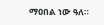ማዐበል ነው ዓለ።